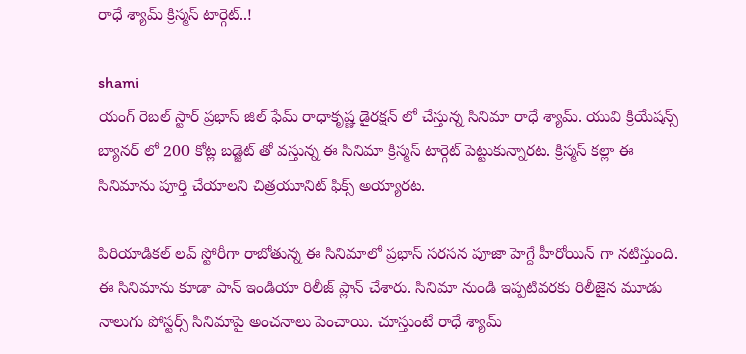రాధే శ్యామ్ క్రిస్మస్ టార్గెట్..!

shami
యంగ్ రెబల్ స్టార్ ప్రభాస్ జిల్ ఫేమ్ రాధాకృష్ణ డైరక్షన్ లో చేస్తున్న సినిమా రాధే శ్యామ్. యువి క్రియేషన్స్ బ్యానర్ లో 200 కోట్ల బడ్జెట్ తో వస్తున్న ఈ సినిమా క్రిస్మస్ టార్గెట్ పెట్టుకున్నారట. క్రిస్మస్ కల్లా ఈ సినిమాను పూర్తి చేయాలని చిత్రయూనిట్ ఫిక్స్ అయ్యారట.

పిరియాడికల్ లవ్ స్టోరీగా రాబోతున్న ఈ సినిమాలో ప్రభాస్ సరసన పూజా హెగ్దే హీరోయిన్ గా నటిస్తుంది. ఈ సినిమాను కూడా పాన్ ఇండియా రిలీజ్ ప్లాన్ చేశారు. సినిమా నుండి ఇప్పటివరకు రిలీజైన మూడు నాలుగు పోస్టర్స్ సినిమాపై అంచనాలు పెంచాయి. చూస్తుంటే రాధే శ్యామ్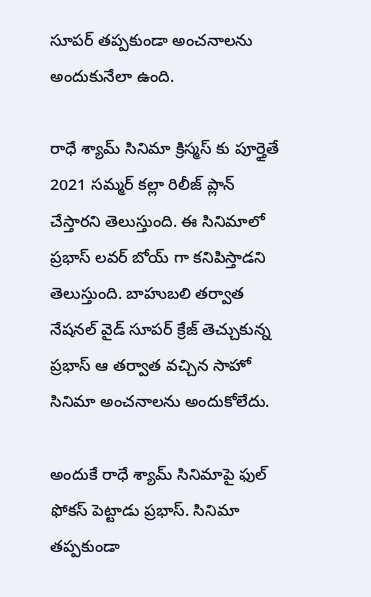సూపర్ తప్పకుండా అంచనాలను అందుకునేలా ఉంది.

రాధే శ్యామ్ సినిమా క్రిస్మస్ కు పూర్తైతే 2021 సమ్మర్ కల్లా రిలీజ్ ప్లాన్ చేస్తారని తెలుస్తుంది. ఈ సినిమాలో ప్రభాస్ లవర్ బోయ్ గా కనిపిస్తాడని తెలుస్తుంది. బాహుబలి తర్వాత నేషనల్ వైడ్ సూపర్ క్రేజ్ తెచ్చుకున్న ప్రభాస్ ఆ తర్వాత వచ్చిన సాహో సినిమా అంచనాలను అందుకోలేదు.

అందుకే రాధే శ్యామ్ సినిమాపై ఫుల్ ఫోకస్ పెట్టాడు ప్రభాస్. సినిమా తప్పకుండా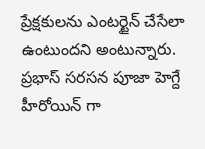ప్రేక్షకులను ఎంటర్టైన్ చేసేలా ఉంటుందని అంటున్నారు. ప్రభాస్ సరసన పూజా హెగ్దే హీరోయిన్ గా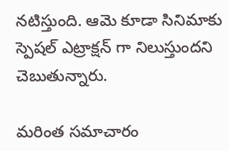నటిస్తుంది. ఆమె కూడా సినిమాకు స్పెషల్ ఎట్రాక్షన్ గా నిలుస్తుందని చెబుతున్నారు.

మరింత సమాచారం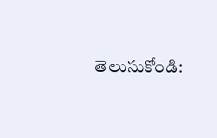తెలుసుకోండి: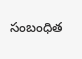సంబంధిత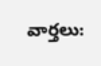వార్తలు: